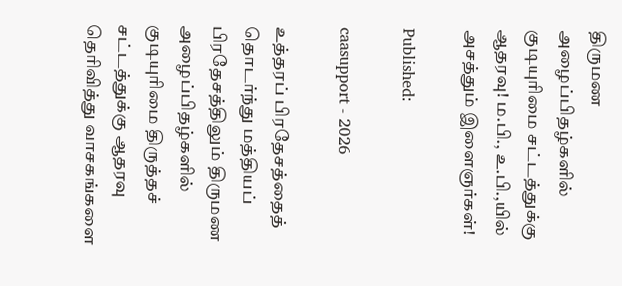திருமண அழைப்பிதழ்களில் குடியுரிமை சட்டத்துக்கு ஆதரவு! ம.பி., உ.பி.,யில் அசத்தும் இளைஞர்கள்!

Published:

caasupport - 2026

உத்தரப் பிரதேசத்தைத் தொடர்ந்து மத்தியப் பிரதேசத்திலும் திருமண அழைப்பிதழ்களில் குடியுரிமை திருத்தச் சட்டத்துக்கு ஆதரவு தெரிவித்து வாசகங்களை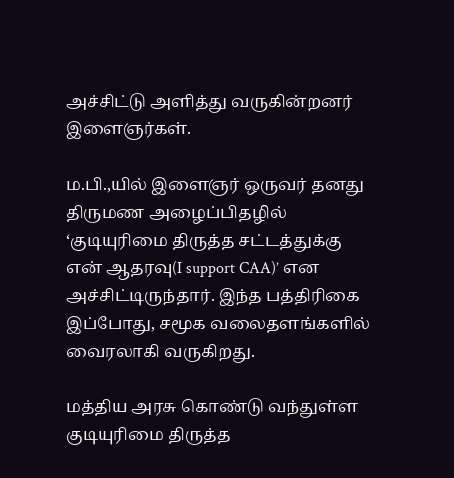அச்சிட்டு அளித்து வருகின்றனர் இளைஞர்கள்.

ம.பி.,யில் இளைஞர் ஒருவர் தனது திருமண அழைப்பிதழில் ‘குடியுரிமை திருத்த சட்டத்துக்கு என் ஆதரவு(I support CAA)’ என அச்சிட்டிருந்தார். இந்த பத்திரிகை இப்போது, சமூக வலைதளங்களில் வைரலாகி வருகிறது.

மத்திய அரசு கொண்டு வந்துள்ள குடியுரிமை திருத்த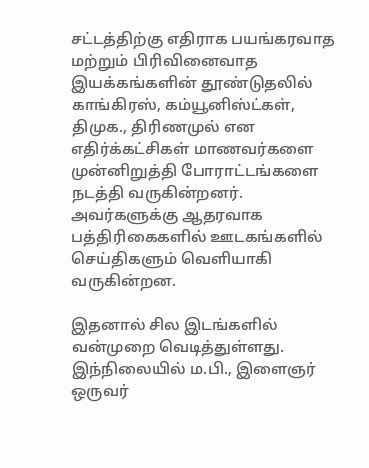சட்டத்திற்கு எதிராக பயங்கரவாத மற்றும் பிரிவினைவாத இயக்கங்களின் தூண்டுதலில் காங்கிரஸ், கம்யூனிஸ்ட்கள், திமுக., திரிணமுல் என எதிர்க்கட்சிகள் மாணவர்களை முன்னிறுத்தி போராட்டங்களை நடத்தி வருகின்றனர். அவர்களுக்கு ஆதரவாக பத்திரிகைகளில் ஊடகங்களில் செய்திகளும் வெளியாகி வருகின்றன.

இதனால் சில இடங்களில் வன்முறை வெடித்துள்ளது. இந்நிலையில் ம.பி., இளைஞர் ஒருவர்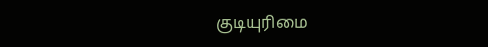குடியுரிமை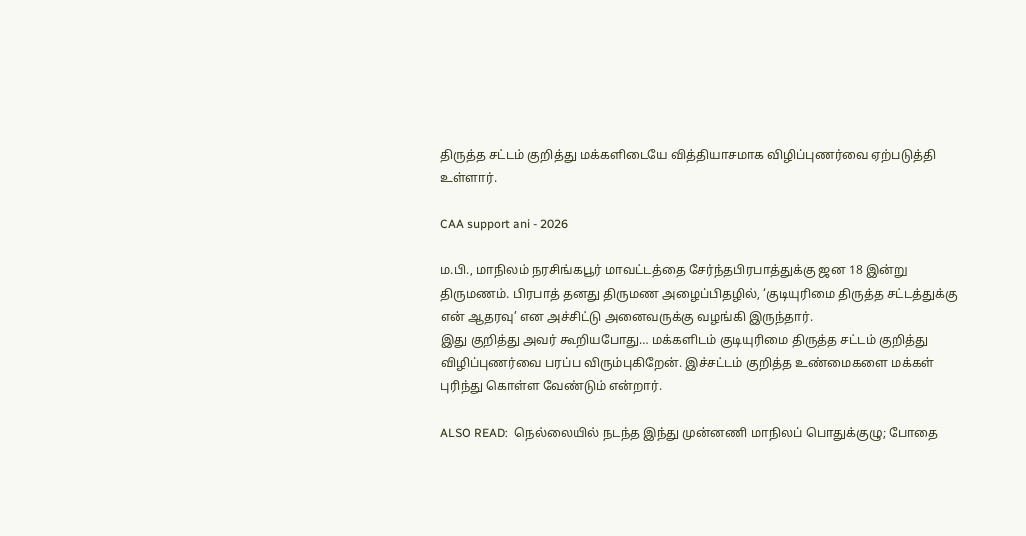திருத்த சட்டம் குறித்து மக்களிடையே வித்தியாசமாக விழிப்புணர்வை ஏற்படுத்தி உள்ளார்.

CAA support ani - 2026

ம.பி., மாநிலம் நரசிங்கபூர் மாவட்டத்தை சேர்ந்தபிரபாத்துக்கு ஜன 18 இன்று திருமணம். பிரபாத் தனது திருமண அழைப்பிதழில், ‘குடியுரிமை திருத்த சட்டத்துக்கு என் ஆதரவு’ என அச்சிட்டு அனைவருக்கு வழங்கி இருந்தார்.
இது குறித்து அவர் கூறியபோது… மக்களிடம் குடியுரிமை திருத்த சட்டம் குறித்து விழிப்புணர்வை பரப்ப விரும்புகிறேன். இச்சட்டம் குறித்த உண்மைகளை மக்கள் புரிந்து கொள்ள வேண்டும் என்றார்.

ALSO READ:  நெல்லையில் நடந்த இந்து முன்னணி மாநிலப் பொதுக்குழு; போதை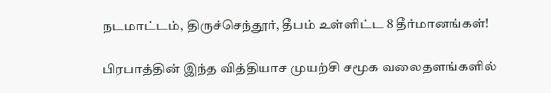நடமாட்டம், திருச்செந்தூர், தீபம் உள்ளிட்ட 8 தீர்மானங்கள்!

பிரபாத்தின் இந்த வித்தியாச முயற்சி சமூக வலைதளங்களில்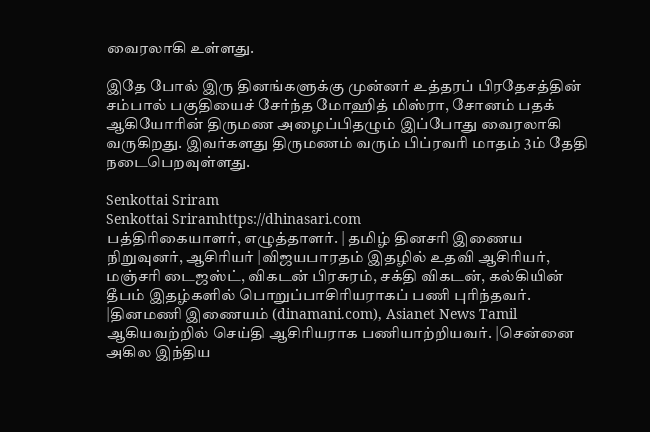வைரலாகி உள்ளது.

இதே போல் இரு தினங்களுக்கு முன்னர் உத்தரப் பிரதேசத்தின் சம்பால் பகுதியைச் சேர்ந்த மோஹித் மிஸ்ரா, சோனம் பதக் ஆகியோரின் திருமண அழைப்பிதழும் இப்போது வைரலாகி வருகிறது. இவர்களது திருமணம் வரும் பிப்ரவரி மாதம் 3ம் தேதி நடைபெறவுள்ளது.

Senkottai Sriram
Senkottai Sriramhttps://dhinasari.com
பத்திரிகையாளர், எழுத்தாளர். | தமிழ் தினசரி இணைய நிறுவுனர், ஆசிரியர் |விஜயபாரதம் இதழில் உதவி ஆசிரியர், மஞ்சரி டைஜஸ்ட், விகடன் பிரசுரம், சக்தி விகடன், கல்கியின் தீபம் இதழ்களில் பொறுப்பாசிரியராகப் பணி புரிந்தவர். |தினமணி இணையம் (dinamani.com), Asianet News Tamil ஆகியவற்றில் செய்தி ஆசிரியராக பணியாற்றியவர். |சென்னை அகில இந்திய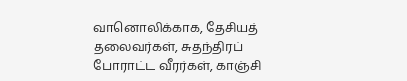வானொலிக்காக, தேசியத் தலைவர்கள், சுதந்திரப் போராட்ட வீரர்கள், காஞ்சி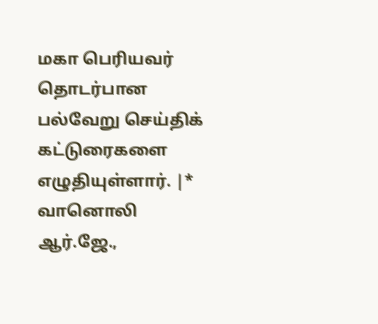மகா பெரியவர் தொடர்பான பல்வேறு செய்திக் கட்டுரைகளை எழுதியுள்ளார். |* வானொலி ஆர்.ஜே.,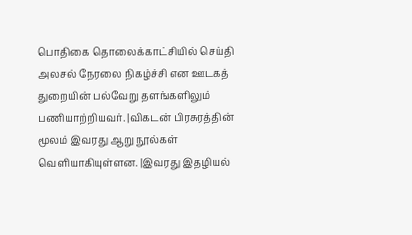பொதிகை தொலைக்காட்சியில் செய்தி அலசல் நேரலை நிகழ்ச்சி என ஊடகத் துறையின் பல்வேறு தளங்களிலும் பணியாற்றியவர். |விகடன் பிரசுரத்தின் மூலம் இவரது ஆறு நூல்கள் வெளியாகியுள்ளன. |இவரது இதழியல்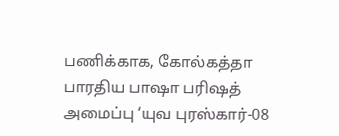பணிக்காக, கோல்கத்தா பாரதிய பாஷா பரிஷத் அமைப்பு ‘யுவ புரஸ்கார்-08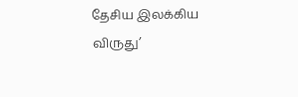தேசிய இலக்கிய விருது’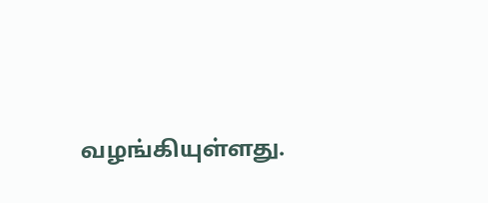வழங்கியுள்ளது.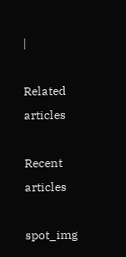|

Related articles

Recent articles

spot_img